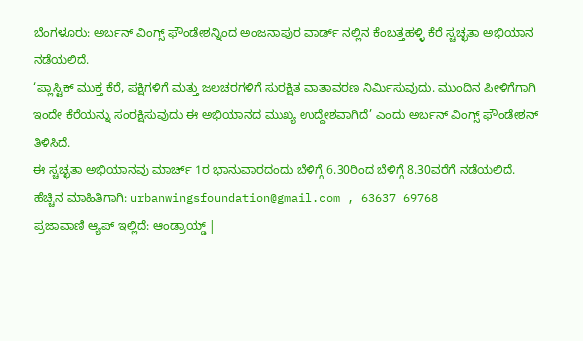ಬೆಂಗಳೂರು: ಅರ್ಬನ್ ವಿಂಗ್ಸ್ ಫೌಂಡೇಶನ್ನಿಂದ ಅಂಜನಾಪುರ ವಾರ್ಡ್ ನಲ್ಲಿನ ಕೆಂಬತ್ತಹಳ್ಳಿ ಕೆರೆ ಸ್ಚಚ್ಛತಾ ಅಭಿಯಾನ ನಡೆಯಲಿದೆ.
‘ಪ್ಲಾಸ್ಟಿಕ್ ಮುಕ್ತ ಕೆರೆ, ಪಕ್ಷಿಗಳಿಗೆ ಮತ್ತು ಜಲಚರಗಳಿಗೆ ಸುರಕ್ಷಿತ ವಾತಾವರಣ ನಿರ್ಮಿಸುವುದು. ಮುಂದಿನ ಪೀಳಿಗೆಗಾಗಿ ಇಂದೇ ಕೆರೆಯನ್ನು ಸಂರಕ್ಷಿಸುವುದು ಈ ಅಭಿಯಾನದ ಮುಖ್ಯ ಉದ್ದೇಶವಾಗಿದೆ’ ಎಂದು ಅರ್ಬನ್ ವಿಂಗ್ಸ್ ಫೌಂಡೇಶನ್ ತಿಳಿಸಿದೆ.
ಈ ಸ್ಚಚ್ಛತಾ ಅಭಿಯಾನವು ಮಾರ್ಚ್ 1ರ ಭಾನುವಾರದಂದು ಬೆಳಿಗ್ಗೆ 6.30ರಿಂದ ಬೆಳಿಗ್ಗೆ 8.30ವರೆಗೆ ನಡೆಯಲಿದೆ.
ಹೆಚ್ಚಿನ ಮಾಹಿತಿಗಾಗಿ: urbanwingsfoundation@gmail.com , 63637 69768
ಪ್ರಜಾವಾಣಿ ಆ್ಯಪ್ ಇಲ್ಲಿದೆ: ಆಂಡ್ರಾಯ್ಡ್ |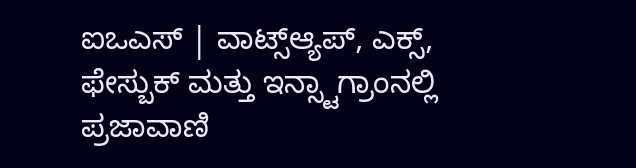ಐಒಎಸ್ | ವಾಟ್ಸ್ಆ್ಯಪ್, ಎಕ್ಸ್, ಫೇಸ್ಬುಕ್ ಮತ್ತು ಇನ್ಸ್ಟಾಗ್ರಾಂನಲ್ಲಿ ಪ್ರಜಾವಾಣಿ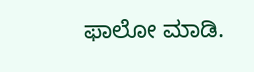ಫಾಲೋ ಮಾಡಿ.